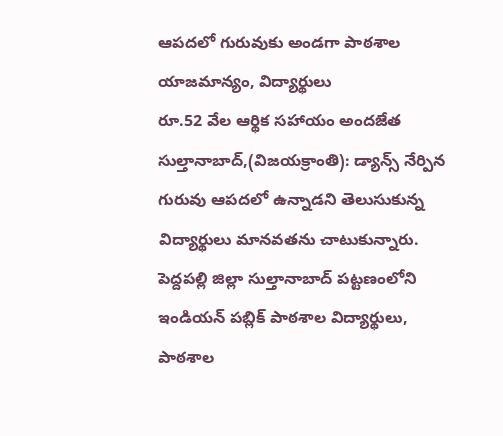ఆపదలో గురువుకు అండగా పాఠశాల యాజమాన్యం, విద్యార్థులు
రూ.52 వేల ఆర్థిక సహాయం అందజేత
సుల్తానాబాద్,(విజయక్రాంతి): డ్యాన్స్ నేర్పిన గురువు ఆపదలో ఉన్నాడని తెలుసుకున్న విద్యార్థులు మానవతను చాటుకున్నారు. పెద్దపల్లి జిల్లా సుల్తానాబాద్ పట్టణంలోని ఇండియన్ పబ్లిక్ పాఠశాల విద్యార్థులు, పాఠశాల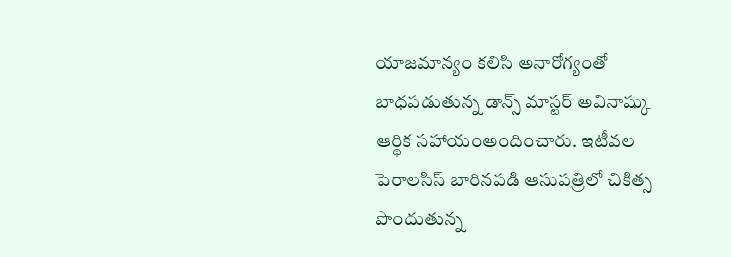యాజమాన్యం కలిసి అనారోగ్యంతో బాధపడుతున్న డాన్స్ మాస్టర్ అవినాష్కు ఆర్థిక సహాయంఅందించారు. ఇటీవల పెరాలసిస్ బారినపడి ఆసుపత్రిలో చికిత్స పొందుతున్న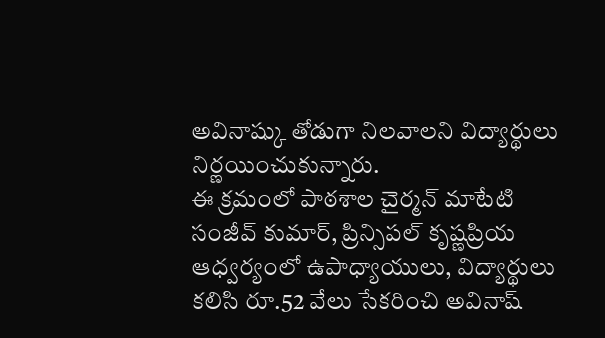అవినాష్కు తోడుగా నిలవాలని విద్యార్థులు నిర్ణయించుకున్నారు.
ఈ క్రమంలో పాఠశాల చైర్మన్ మాటేటి సంజీవ్ కుమార్, ప్రిన్సిపల్ కృష్ణప్రియ ఆధ్వర్యంలో ఉపాధ్యాయులు, విద్యార్థులు కలిసి రూ.52 వేలు సేకరించి అవినాష్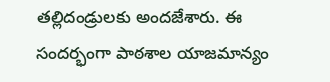తల్లిదండ్రులకు అందజేశారు. ఈ సందర్భంగా పాఠశాల యాజమాన్యం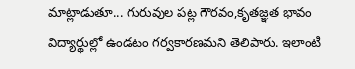మాట్లాడుతూ... గురువుల పట్ల గౌరవం,కృతజ్ఞత భావం విద్యార్థుల్లో ఉండటం గర్వకారణమని తెలిపారు. ఇలాంటి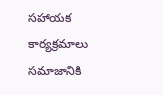సహాయక కార్యక్రమాలు సమాజానికి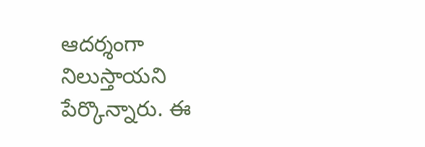ఆదర్శంగా నిలుస్తాయని పేర్కొన్నారు. ఈ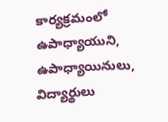కార్యక్రమంలో ఉపాధ్యాయుని, ఉపాధ్యాయినులు, విద్యార్థులు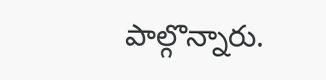పాల్గొన్నారు.